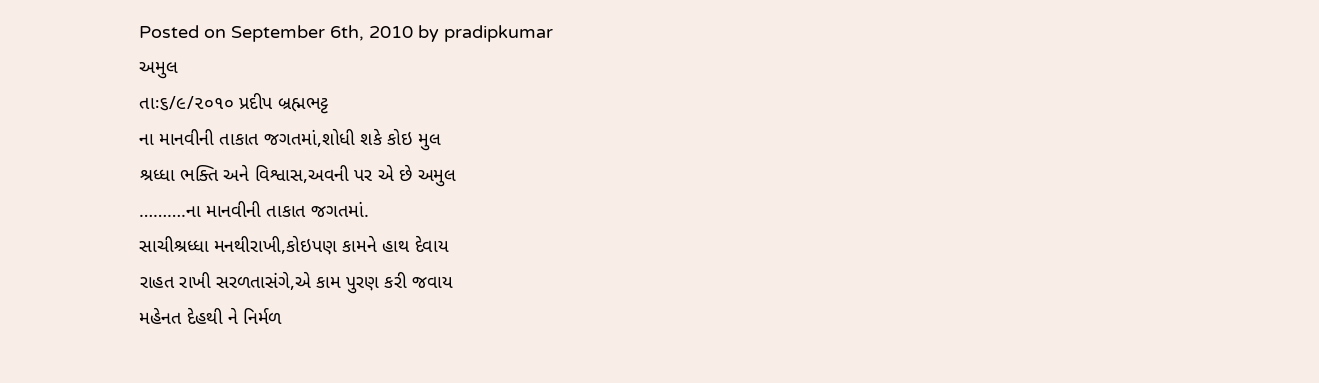Posted on September 6th, 2010 by pradipkumar
અમુલ
તાઃ૬/૯/૨૦૧૦ પ્રદીપ બ્રહ્મભટ્ટ
ના માનવીની તાકાત જગતમાં,શોધી શકે કોઇ મુલ
શ્રધ્ધા ભક્તિ અને વિશ્વાસ,અવની પર એ છે અમુલ
……….ના માનવીની તાકાત જગતમાં.
સાચીશ્રધ્ધા મનથીરાખી,કોઇપણ કામને હાથ દેવાય
રાહત રાખી સરળતાસંગે,એ કામ પુરણ કરી જવાય
મહેનત દેહથી ને નિર્મળ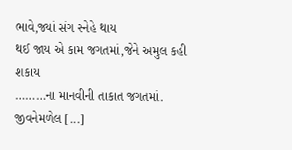ભાવે,જ્યાં સંગ સ્નેહે થાય
થઈ જાય એ કામ જગતમાં,જેને અમુલ કહી શકાય
………ના માનવીની તાકાત જગતમાં.
જીવનેમળેલ [...]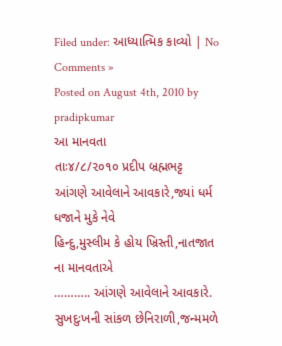Filed under: આધ્યાત્મિક કાવ્યો | No Comments »
Posted on August 4th, 2010 by pradipkumar
આ માનવતા
તાઃ૪/૮/૨૦૧૦ પ્રદીપ બ્રહ્મભટ્ટ
આંગણે આવેલાને આવકારે,જ્યાં ધર્મ ધજાને મુકે નેવે
હિન્દુ,મુસ્લીમ કે હોય ખ્રિસ્તી,નાતજાત ના માનવતાએ
……….. આંગણે આવેલાને આવકારે.
સુખદુઃખની સાંકળ છેનિરાળી,જન્મમળે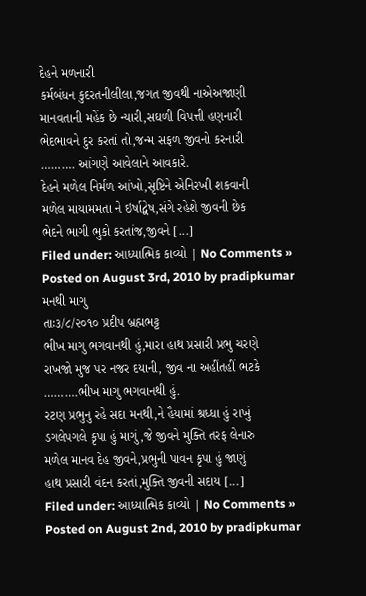દેહને મળનારી
કર્મબંધન કુદરતનીલીલા,જગત જીવથી નાએઅજાણી
માનવતાની મહેંક છે ન્યારી,સઘળી વિપત્તી હણનારી
ભેદભાવને દુર કરતાં તો,જન્મ સફળ જીવનો કરનારી
………. આંગણે આવેલાને આવકારે.
દેહને મળેલ નિર્મળ આંખો,સૃષ્ટિને એનિરખી શકવાની
મળેલ માયામમતા ને ઇર્ષાદ્વેષ,સંગે રહેશે જીવની છેક
ભેદને ભાગી ભુકો કરતાંજ,જીવને [...]
Filed under: આધ્યાત્મિક કાવ્યો | No Comments »
Posted on August 3rd, 2010 by pradipkumar
મનથી માગુ
તાઃ૩/૮/૨૦૧૦ પ્રદીપ બ્રહ્મભટ્ટ
ભીખ માગુ ભગવાનથી હું,મારા હાથ પ્રસારી પ્રભુ ચરણે
રાખજો મુજ પર નજર દયાની, જીવ ના અહીંતહીં ભટકે
……….ભીખ માગુ ભગવાનથી હું.
રટણ પ્રભુનુ રહે સદા મનથી,ને હૈયામાં શ્રધ્ધા હું રાખું
ડગલેપગલે કૃપા હું માગું,જે જીવને મુક્તિ તરફ લેનારુ
મળેલ માનવ દેહ જીવને,પ્રભુની પાવન કૃપા હું જાણું
હાથ પ્રસારી વંદન કરતાં,મુક્તિ જીવની સદાય [...]
Filed under: આધ્યાત્મિક કાવ્યો | No Comments »
Posted on August 2nd, 2010 by pradipkumar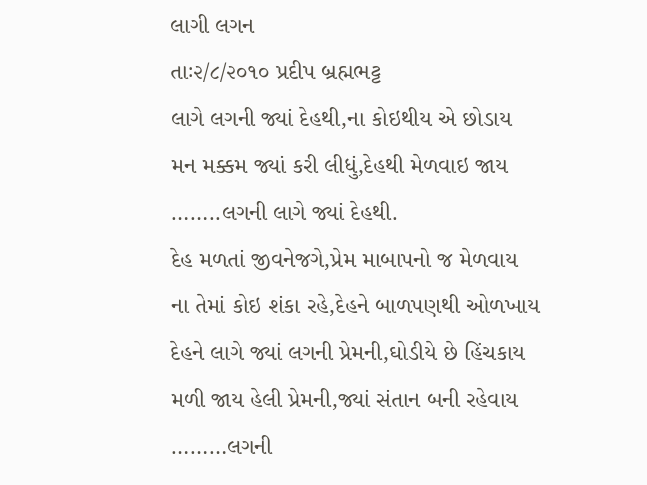લાગી લગન
તાઃ૨/૮/૨૦૧૦ પ્રદીપ બ્રહ્મભટ્ટ
લાગે લગની જ્યાં દેહથી,ના કોઇથીય એ છોડાય
મન મક્કમ જ્યાં કરી લીધું,દેહથી મેળવાઇ જાય
……..લગની લાગે જ્યાં દેહથી.
દેહ મળતાં જીવનેજગે,પ્રેમ માબાપનો જ મેળવાય
ના તેમાં કોઇ શંકા રહે,દેહને બાળપણથી ઓળખાય
દેહને લાગે જ્યાં લગની પ્રેમની,ઘોડીયે છે હિંચકાય
મળી જાય હેલી પ્રેમની,જ્યાં સંતાન બની રહેવાય
………લગની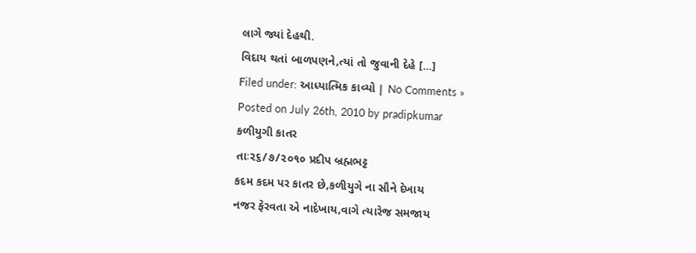લાગે જ્યાં દેહથી.
વિદાય થતાં બાળપણને,ત્યાં તો જુવાની દેહે [...]
Filed under: આધ્યાત્મિક કાવ્યો | No Comments »
Posted on July 26th, 2010 by pradipkumar
કળીયુગી કાતર
તાઃ૨૬/૭/૨૦૧૦ પ્રદીપ બ્રહ્મભટ્ટ
કદમ કદમ પર કાતર છે,કળીયુગે ના સૌને દેખાય
નજર ફેરવતા એ નાદેખાય,વાગે ત્યારેજ સમજાય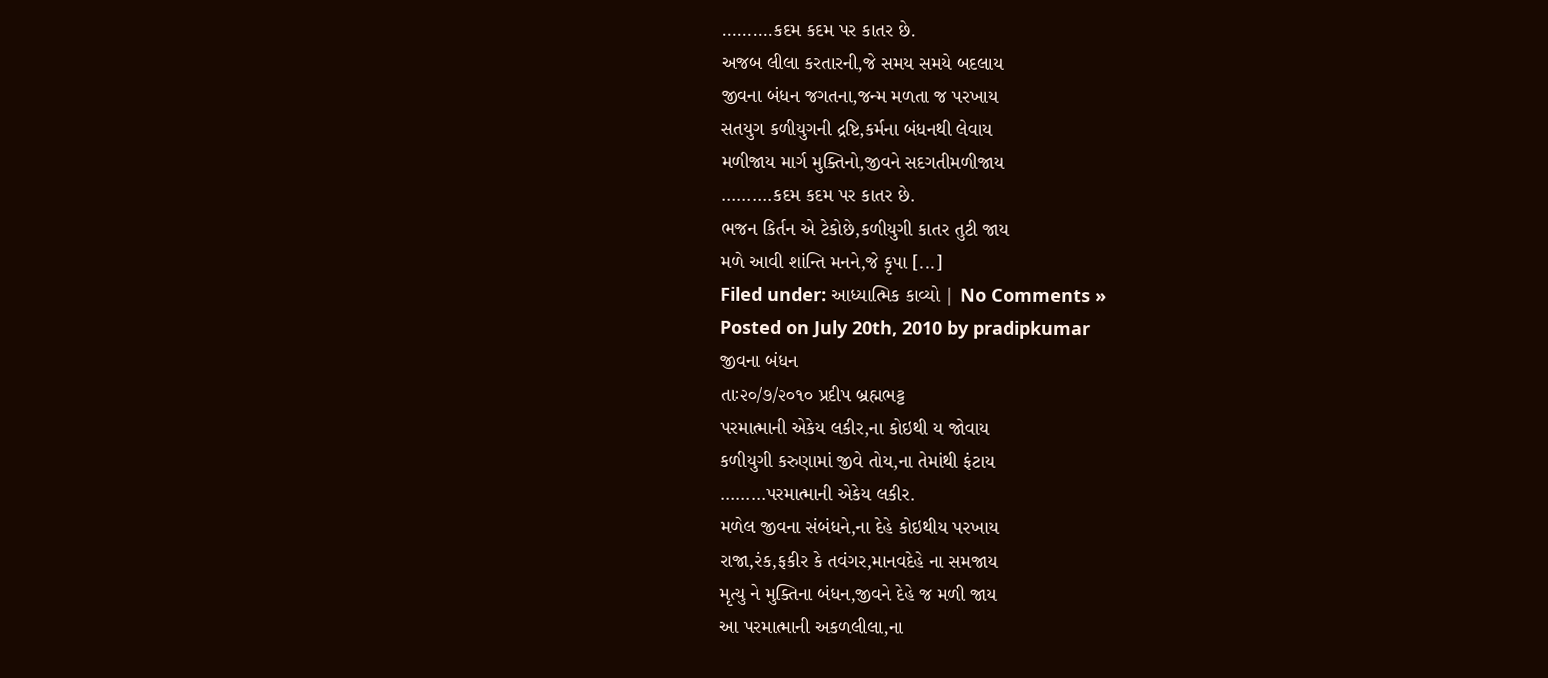……….કદમ કદમ પર કાતર છે.
અજબ લીલા કરતારની,જે સમય સમયે બદલાય
જીવના બંધન જગતના,જન્મ મળતા જ પરખાય
સતયુગ કળીયુગની દ્રષ્ટિ,કર્મના બંધનથી લેવાય
મળીજાય માર્ગ મુક્તિનો,જીવને સદગતીમળીજાય
……….કદમ કદમ પર કાતર છે.
ભજન કિર્તન એ ટેકોછે,કળીયુગી કાતર તુટી જાય
મળે આવી શાંન્તિ મનને,જે કૃપા [...]
Filed under: આધ્યાત્મિક કાવ્યો | No Comments »
Posted on July 20th, 2010 by pradipkumar
જીવના બંધન
તાઃ૨૦/૭/૨૦૧૦ પ્રદીપ બ્રહ્મભટ્ટ
પરમાત્માની એકેય લકીર,ના કોઇથી ય જોવાય
કળીયુગી કરુણામાં જીવે તોય,ના તેમાંથી ફંટાય
………પરમાત્માની એકેય લકીર.
મળેલ જીવના સંબંધને,ના દેહે કોઇથીય પરખાય
રાજા,રંક,ફકીર કે તવંગર,માનવદેહે ના સમજાય
મૃત્યુ ને મુક્તિના બંધન,જીવને દેહે જ મળી જાય
આ પરમાત્માની અકળલીલા,ના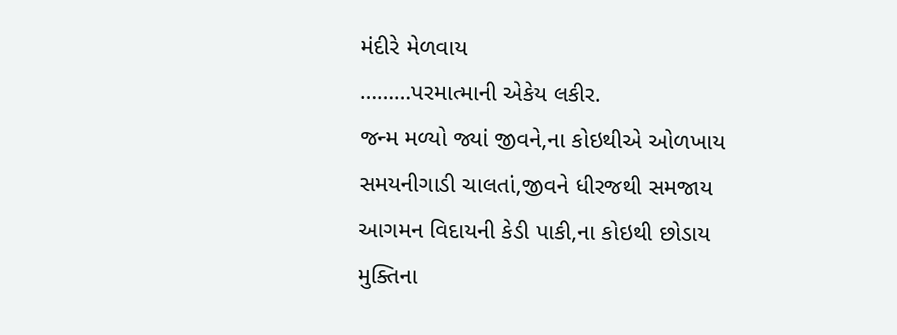મંદીરે મેળવાય
………પરમાત્માની એકેય લકીર.
જન્મ મળ્યો જ્યાં જીવને,ના કોઇથીએ ઓળખાય
સમયનીગાડી ચાલતાં,જીવને ધીરજથી સમજાય
આગમન વિદાયની કેડી પાકી,ના કોઇથી છોડાય
મુક્તિના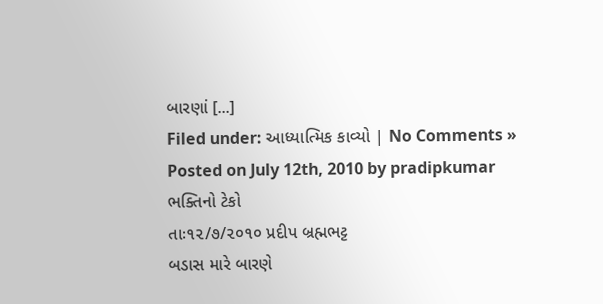બારણાં [...]
Filed under: આધ્યાત્મિક કાવ્યો | No Comments »
Posted on July 12th, 2010 by pradipkumar
ભક્તિનો ટેકો
તાઃ૧૨/૭/૨૦૧૦ પ્રદીપ બ્રહ્મભટ્ટ
બડાસ મારે બારણે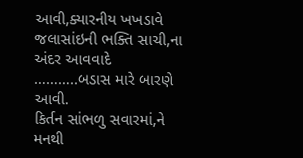આવી,ક્યારનીય ખખડાવે
જલાસાંઇની ભક્તિ સાચી,ના અંદર આવવાદે
………..બડાસ મારે બારણે આવી.
કિર્તન સાંભળુ સવારમાં,ને મનથી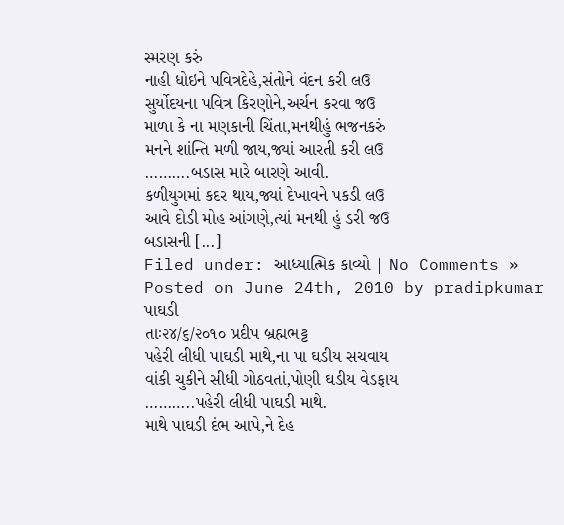સ્મરણ કરું
નાહી ધોઇને પવિત્રદેહે,સંતોને વંદન કરી લઉ
સુર્યોદયના પવિત્ર કિરણોને,અર્ચન કરવા જઉ
માળા કે ના મણકાની ચિંતા,મનથીહું ભજનકરું
મનને શાંન્તિ મળી જાય,જ્યાં આરતી કરી લઉ
……….બડાસ મારે બારણે આવી.
કળીયુગમાં કદર થાય,જ્યાં દેખાવને પકડી લઉ
આવે દોડી મોહ આંગણે,ત્યાં મનથી હું ડરી જઉ
બડાસની [...]
Filed under: આધ્યાત્મિક કાવ્યો | No Comments »
Posted on June 24th, 2010 by pradipkumar
પાઘડી
તાઃ૨૪/૬/૨૦૧૦ પ્રદીપ બ્રહ્મભટ્ટ
પહેરી લીધી પાઘડી માથે,ના પા ઘડીય સચવાય
વાંકી ચુકીને સીધી ગોઠવતાં,પોણી ઘડીય વેડફાય
………..પહેરી લીધી પાઘડી માથે.
માથે પાઘડી દંભ આપે,ને દેહ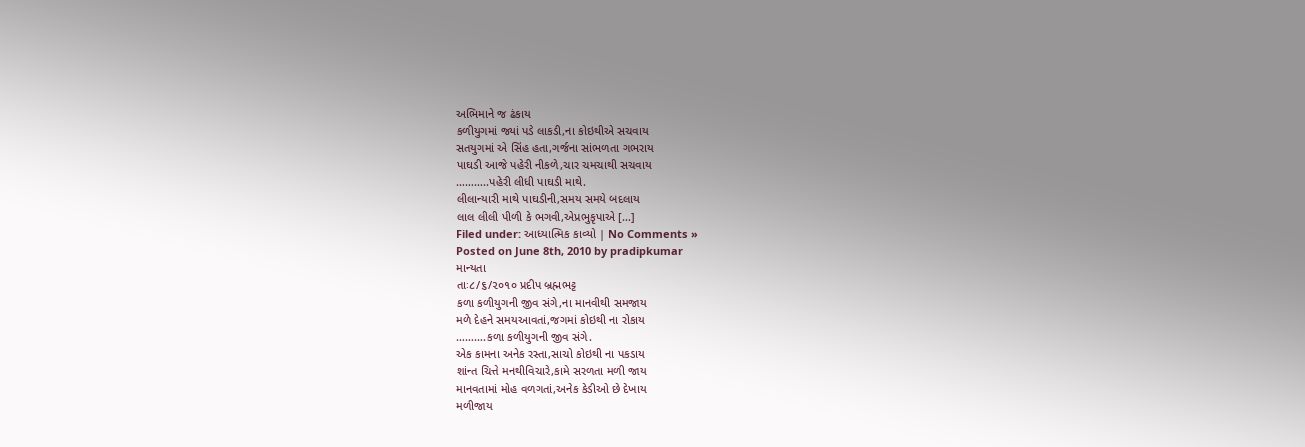અભિમાને જ ઢંકાય
કળીયુગમાં જ્યાં પડે લાકડી,ના કોઇથીએ સચવાય
સતયુગમાં એ સિંહ હતા,ગર્જના સાંભળતા ગભરાય
પાઘડી આજે પહેરી નીકળે,ચાર ચમચાથી સચવાય
………..પહેરી લીધી પાઘડી માથે.
લીલાન્યારી માથે પાઘડીની,સમય સમયે બદલાય
લાલ લીલી પીળી કે ભગવી,એપ્રભુકૃપાએ [...]
Filed under: આધ્યાત્મિક કાવ્યો | No Comments »
Posted on June 8th, 2010 by pradipkumar
માન્યતા
તાઃ૮/૬/૨૦૧૦ પ્રદીપ બ્રહ્મભટ્ટ
કળા કળીયુગની જીવ સંગે,ના માનવીથી સમજાય
મળે દેહને સમયઆવતાં,જગમાં કોઇથી ના રોકાય
……….કળા કળીયુગની જીવ સંગે.
એક કામના અનેક રસ્તા,સાચો કોઇથી ના પકડાય
શાંન્ત ચિત્તે મનથીવિચારે,કામે સરળતા મળી જાય
માનવતામાં મોહ વળગતાં,અનેક કેડીઓ છે દેખાય
મળીજાય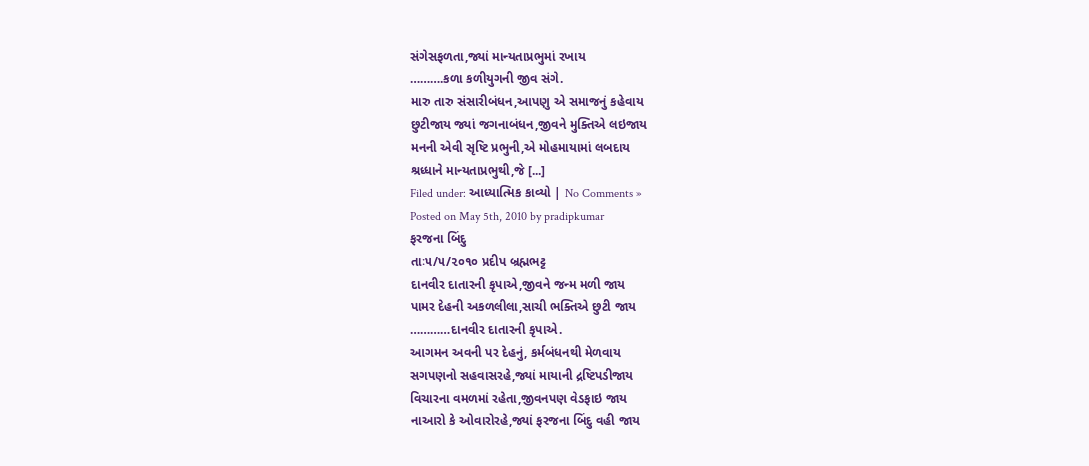સંગેસફળતા,જ્યાં માન્યતાપ્રભુમાં રખાય
……….કળા કળીયુગની જીવ સંગે.
મારુ તારુ સંસારીબંધન,આપણુ એ સમાજનું કહેવાય
છુટીજાય જ્યાં જગનાબંધન,જીવને મુક્તિએ લઇજાય
મનની એવી સૃષ્ટિ પ્રભુની,એ મોહમાયામાં લબદાય
શ્રધ્ધાને માન્યતાપ્રભુથી,જે [...]
Filed under: આધ્યાત્મિક કાવ્યો | No Comments »
Posted on May 5th, 2010 by pradipkumar
ફરજના બિંદુ
તાઃ૫/૫/૨૦૧૦ પ્રદીપ બ્રહ્મભટ્ટ
દાનવીર દાતારની કૃપાએ,જીવને જન્મ મળી જાય
પામર દેહની અકળલીલા,સાચી ભક્તિએ છુટી જાય
…………દાનવીર દાતારની કૃપાએ.
આગમન અવની પર દેહનું, કર્મબંધનથી મેળવાય
સગપણનો સહવાસરહે,જ્યાં માયાની દ્રષ્ટિપડીજાય
વિચારના વમળમાં રહેતા,જીવનપણ વેડફાઇ જાય
નાઆરો કે ઓવારોરહે,જ્યાં ફરજના બિંદુ વહી જાય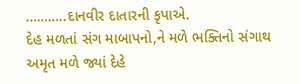………..દાનવીર દાતારની કૃપાએ.
દેહ મળતાં સંગ માબાપનો,ને મળે ભક્તિનો સંગાથ
અમૃત મળે જ્યાં દેહે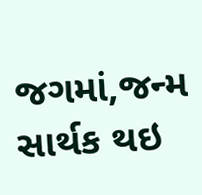જગમાં,જન્મ સાર્થક થઇ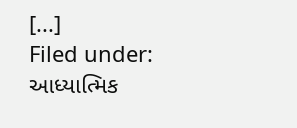[...]
Filed under: આધ્યાત્મિક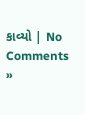કાવ્યો | No Comments »